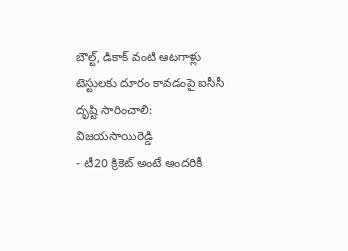బౌల్ట్, డికాక్ వంటి ఆటగాళ్లు టెస్టులకు దూరం కావడంపై ఐసీసీ దృష్టి సారించాలి: విజయసాయిరెడ్డి
- టీ20 క్రికెట్ అంటే అందరికీ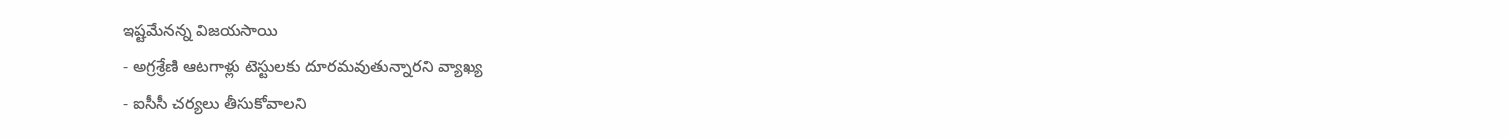ఇష్టమేనన్న విజయసాయి
- అగ్రశ్రేణి ఆటగాళ్లు టెస్టులకు దూరమవుతున్నారని వ్యాఖ్య
- ఐసీసీ చర్యలు తీసుకోవాలని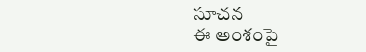సూచన
ఈ అంశంపై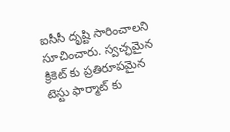ఐసీసీ దృష్టి సారించాలని సూచించారు. స్వచ్ఛమైన క్రికెట్ కు ప్రతిరూపమైన టెస్టు ఫార్మాట్ కు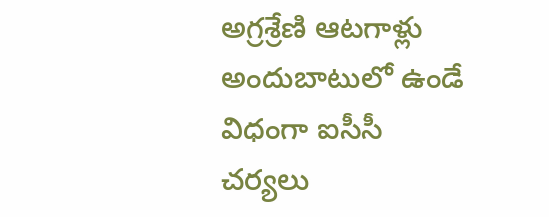అగ్రశ్రేణి ఆటగాళ్లు అందుబాటులో ఉండే విధంగా ఐసీసీ చర్యలు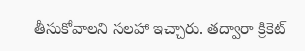తీసుకోవాలని సలహా ఇచ్చారు. తద్వారా క్రికెట్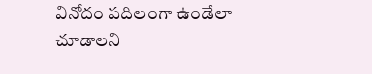వినోదం పదిలంగా ఉండేలా చూడాలని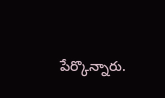పేర్కొన్నారు.